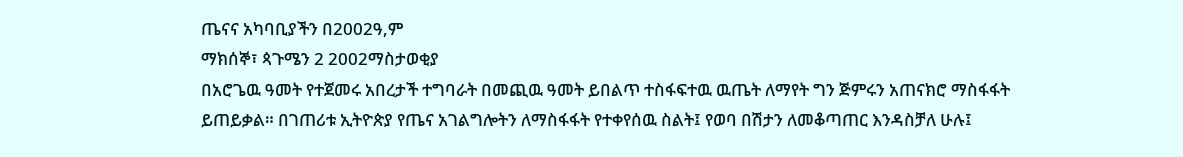ጤናና አካባቢያችን በ2002ዓ,ም
ማክሰኞ፣ ጳጉሜን 2 2002ማስታወቂያ
በአሮጌዉ ዓመት የተጀመሩ አበረታች ተግባራት በመጪዉ ዓመት ይበልጥ ተስፋፍተዉ ዉጤት ለማየት ግን ጅምሩን አጠናክሮ ማስፋፋት ይጠይቃል። በገጠሪቱ ኢትዮጵያ የጤና አገልግሎትን ለማስፋፋት የተቀየሰዉ ስልት፤ የወባ በሽታን ለመቆጣጠር እንዳስቻለ ሁሉ፤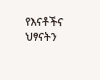የእናቶችና ህፃናትን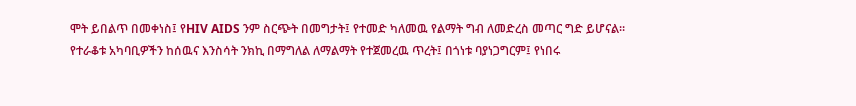ሞት ይበልጥ በመቀነስ፤ የHIV AIDS ንም ስርጭት በመግታት፤ የተመድ ካለመዉ የልማት ግብ ለመድረስ መጣር ግድ ይሆናል። የተራቆቱ አካባቢዎችን ከሰዉና እንስሳት ንክኪ በማግለል ለማልማት የተጀመረዉ ጥረት፤ በጎነቱ ባያነጋግርም፤ የነበሩ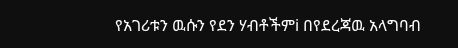የአገሪቱን ዉሱን የደን ሃብቶችምi በየደረጃዉ አላግባብ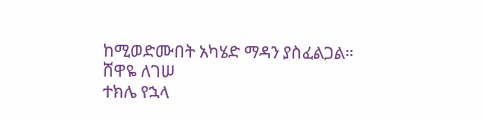ከሚወድሙበት አካሄድ ማዳን ያስፈልጋል።
ሸዋዬ ለገሠ
ተክሌ የኋላ